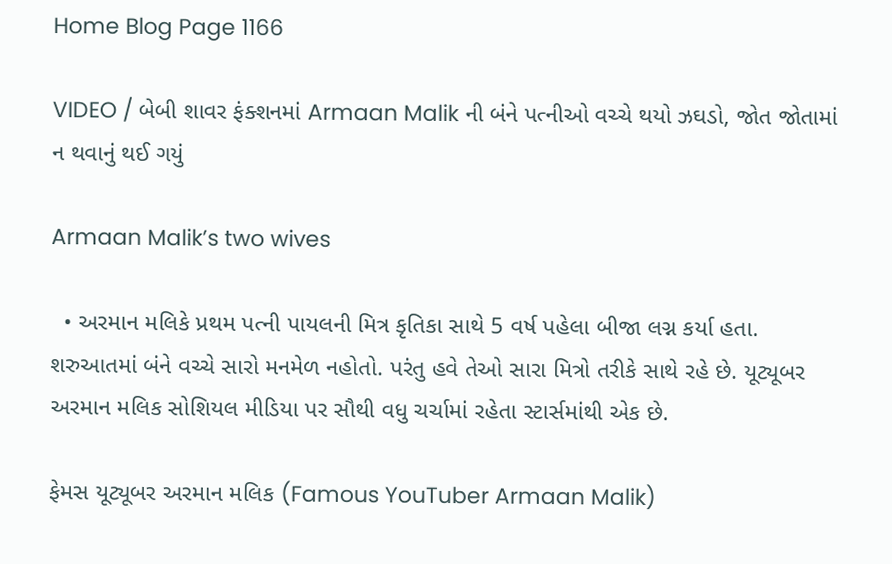Home Blog Page 1166

VIDEO / બેબી શાવર ફંક્શનમાં Armaan Malik ની બંને પત્નીઓ વચ્ચે થયો ઝઘડો, જોત જોતામાં ન થવાનું થઈ ગયું

Armaan Malik’s two wives

  • અરમાન મલિકે પ્રથમ પત્ની પાયલની મિત્ર કૃતિકા સાથે 5 વર્ષ પહેલા બીજા લગ્ન કર્યા હતા. શરુઆતમાં બંને વચ્ચે સારો મનમેળ નહોતો. પરંતુ હવે તેઓ સારા મિત્રો તરીકે સાથે રહે છે. યૂટ્યૂબર અરમાન મલિક સોશિયલ મીડિયા પર સૌથી વધુ ચર્ચામાં રહેતા સ્ટાર્સમાંથી એક છે.

ફેમસ યૂટ્યૂબર અરમાન મલિક (Famous YouTuber Armaan Malik)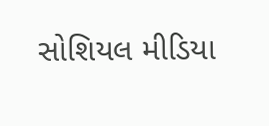સોશિયલ મીડિયા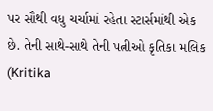પર સૌથી વધુ ચર્ચામાં રહેતા સ્ટાર્સમાંથી એક છે. તેની સાથે-સાથે તેની પત્નીઓ કૃતિકા મલિક (Kritika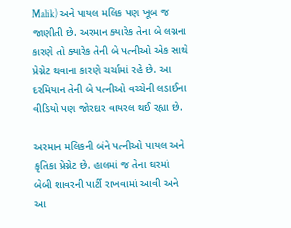Malik) અને પાયલ મલિક પણ ખૂબ જ જાણીતી છે. અરમાન ક્યારેક તેના બે લગ્નના કારણે તો ક્યારેક તેની બે પત્નીઓ એક સાથે પ્રેગ્નેટ થવાના કારણે ચર્ચામાં રહે છે. આ દરમિયાન તેની બે પત્નીઓ વચ્ચેની લડાઈના વીડિયો પણ જોરદાર વાયરલ થઈ રહ્યા છે.

અરમાન મલિકની બંને પત્નીઓ પાયલ અને કૃતિકા પ્રેગ્નેટ છે. હાલમાં જ તેના ઘરમાં બેબી શાવરની પાર્ટી રાખવામાં આવી અને આ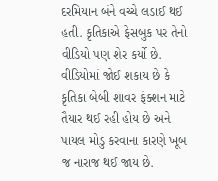દરમિયાન બંને વચ્ચે લડાઈ થઈ હતી. કૃતિકાએ ફેસબુક પર તેનો વીડિયો પણ શેર કર્યો છે. વીડિયોમાં જોઈ શકાય છે કે કૃતિકા બેબી શાવર ફંક્શન માટે તૈયાર થઈ રહી હોય છે અને પાયલ મોડુ કરવાના કારણે ખૂબ જ નારાજ થઈ જાય છે.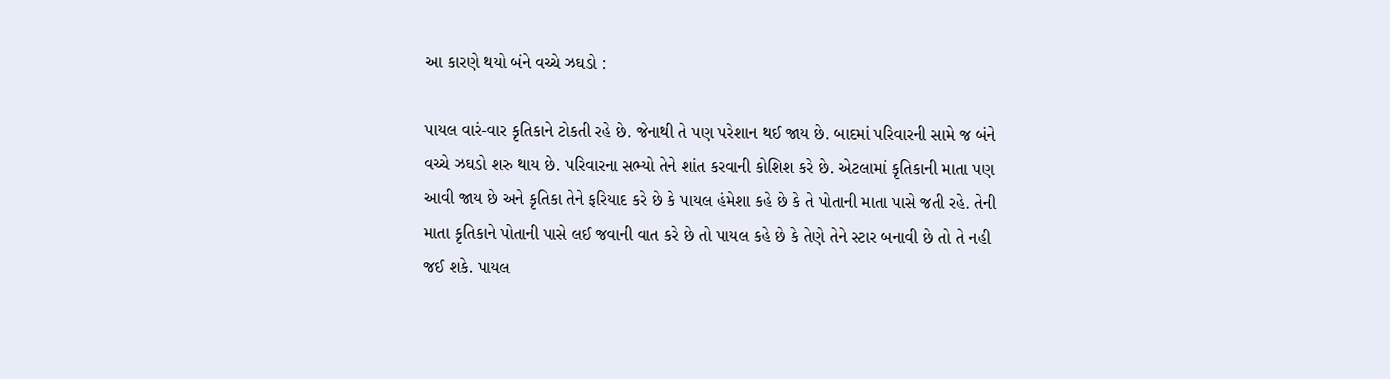આ કારણે થયો બંને વચ્ચે ઝઘડો :

પાયલ વારં-વાર કૃતિકાને ટોકતી રહે છે. જેનાથી તે પણ પરેશાન થઈ જાય છે. બાદમાં પરિવારની સામે જ બંને વચ્ચે ઝઘડો શરુ થાય છે. પરિવારના સભ્યો તેને શાંત કરવાની કોશિશ કરે છે. એટલામાં કૃતિકાની માતા પણ આવી જાય છે અને કૃતિકા તેને ફરિયાદ કરે છે કે પાયલ હંમેશા કહે છે કે તે પોતાની માતા પાસે જતી રહે. તેની માતા કૃતિકાને પોતાની પાસે લઈ જવાની વાત કરે છે તો પાયલ કહે છે કે તેણે તેને સ્ટાર બનાવી છે તો તે નહી જઈ શકે. પાયલ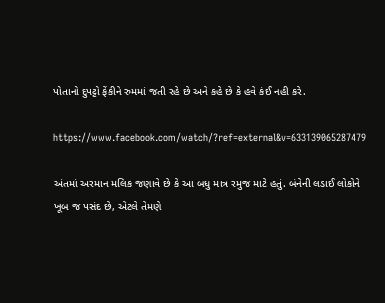પોતાનો દુપટ્ટો ફેંકીને રુમમાં જતી રહે છે અને કહે છે કે હવે કંઈ નહી કરે.

https://www.facebook.com/watch/?ref=external&v=633139065287479

અંતમાં અરમાન મલિક જણાવે છે કે આ બધુ માત્ર રમુજ માટે હતું. બંનેની લડાઈ લોકોને ખૂબ જ પસંદ છે, એટલે તેમણે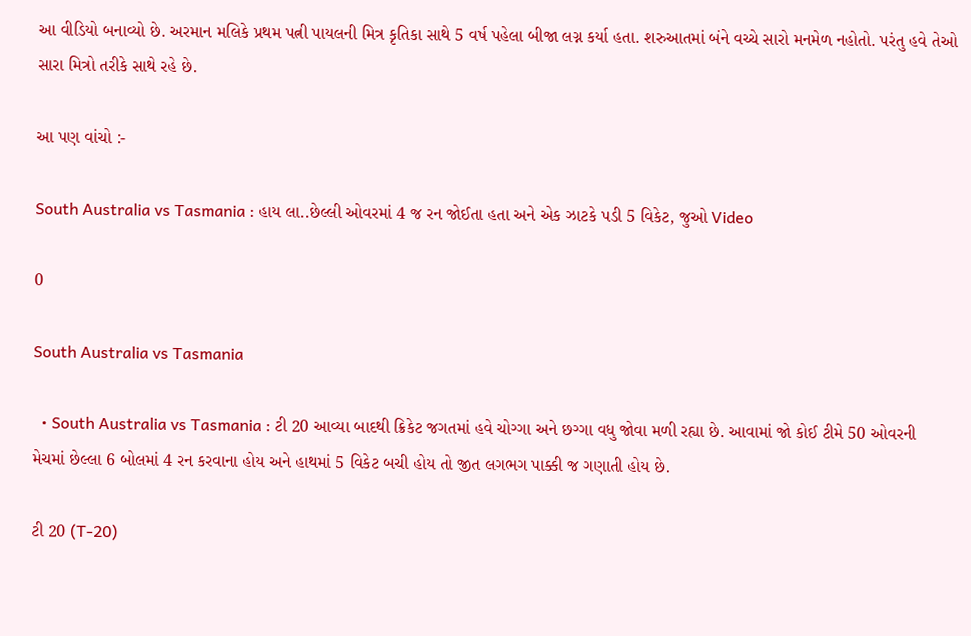આ વીડિયો બનાવ્યો છે. અરમાન મલિકે પ્રથમ પત્ની પાયલની મિત્ર કૃતિકા સાથે 5 વર્ષ પહેલા બીજા લગ્ન કર્યા હતા. શરુઆતમાં બંને વચ્ચે સારો મનમેળ નહોતો. પરંતુ હવે તેઓ સારા મિત્રો તરીકે સાથે રહે છે.

આ પણ વાંચો :-

South Australia vs Tasmania : હાય લા..છેલ્લી ઓવરમાં 4 જ રન જોઈતા હતા અને એક ઝાટકે પડી 5 વિકેટ, જુઓ Video

0

South Australia vs Tasmania

  • South Australia vs Tasmania : ટી 20 આવ્યા બાદથી ક્રિકેટ જગતમાં હવે ચોગ્ગા અને છગ્ગા વધુ જોવા મળી રહ્યા છે. આવામાં જો કોઈ ટીમે 50 ઓવરની મેચમાં છેલ્લા 6 બોલમાં 4 રન કરવાના હોય અને હાથમાં 5 વિકેટ બચી હોય તો જીત લગભગ પાક્કી જ ગણાતી હોય છે.

ટી 20 (T-20)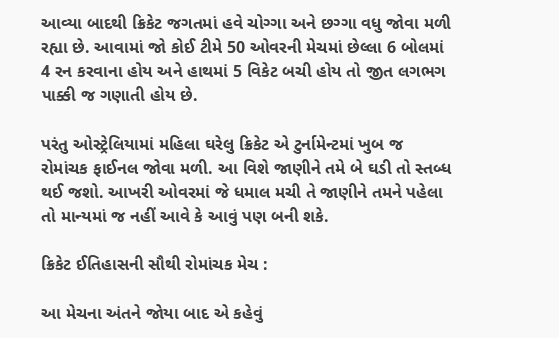આવ્યા બાદથી ક્રિકેટ જગતમાં હવે ચોગ્ગા અને છગ્ગા વધુ જોવા મળી રહ્યા છે. આવામાં જો કોઈ ટીમે 50 ઓવરની મેચમાં છેલ્લા 6 બોલમાં 4 રન કરવાના હોય અને હાથમાં 5 વિકેટ બચી હોય તો જીત લગભગ પાક્કી જ ગણાતી હોય છે.

પરંતુ ઓસ્ટ્રેલિયામાં મહિલા ઘરેલુ ક્રિકેટ એ ટુર્નામેન્ટમાં ખુબ જ રોમાંચક ફાઈનલ જોવા મળી. આ વિશે જાણીને તમે બે ઘડી તો સ્તબ્ધ થઈ જશો. આખરી ઓવરમાં જે ધમાલ મચી તે જાણીને તમને પહેલા તો માન્યમાં જ નહીં આવે કે આવું પણ બની શકે.

ક્રિકેટ ઈતિહાસની સૌથી રોમાંચક મેચ :

આ મેચના અંતને જોયા બાદ એ કહેવું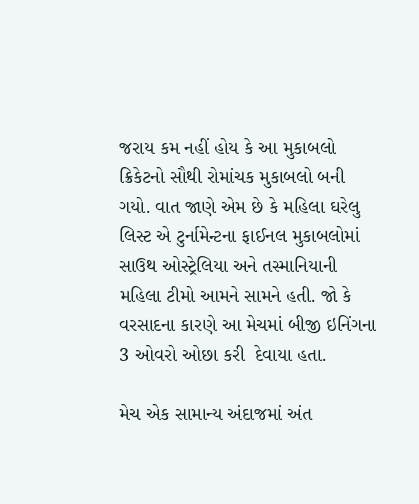જરાય કમ નહીં હોય કે આ મુકાબલો ક્રિકેટનો સૌથી રોમાંચક મુકાબલો બની ગયો. વાત જાણે એમ છે કે મહિલા ઘરેલુ લિસ્ટ એ ટુર્નામેન્ટના ફાઈનલ મુકાબલોમાં સાઉથ ઓસ્ટ્રેલિયા અને તસ્માનિયાની મહિલા ટીમો આમને સામને હતી. જો કે વરસાદના કારણે આ મેચમાં બીજી ઇનિંગના 3 ઓવરો ઓછા કરી  દેવાયા હતા.

મેચ એક સામાન્ય અંદાજમાં અંત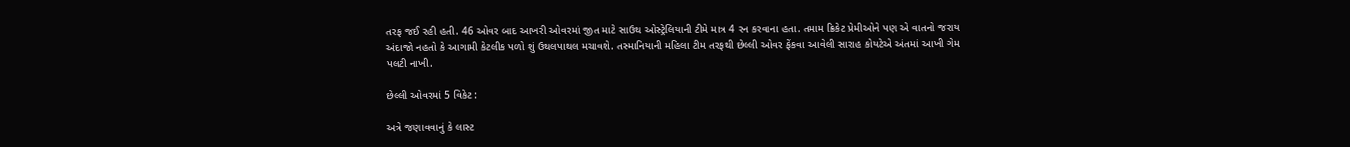તરફ જઈ રહી હતી. 46 ઓવર બાદ આખરી ઓવરમાં જીત માટે સાઉથ ઓસ્ટ્રેલિયાની ટીમે માત્ર 4 રન કરવાના હતા. તમામ ક્રિકેટ પ્રેમીઓને પણ એ વાતનો જરાય અંદાજો નહતો કે આગામી કેટલીક પળો શું ઉથલપાથલ મચાવશે. તસ્માનિયાની મહિલા ટીમ તરફથી છેલ્લી ઓવર ફેંકવા આવેલી સારાહ કોયટેએ અંતમાં આખી ગેમ પલટી નાખી.

છેલ્લી ઓવરમાં 5 વિકેટ :

અત્રે જણાવવાનું કે લાસ્ટ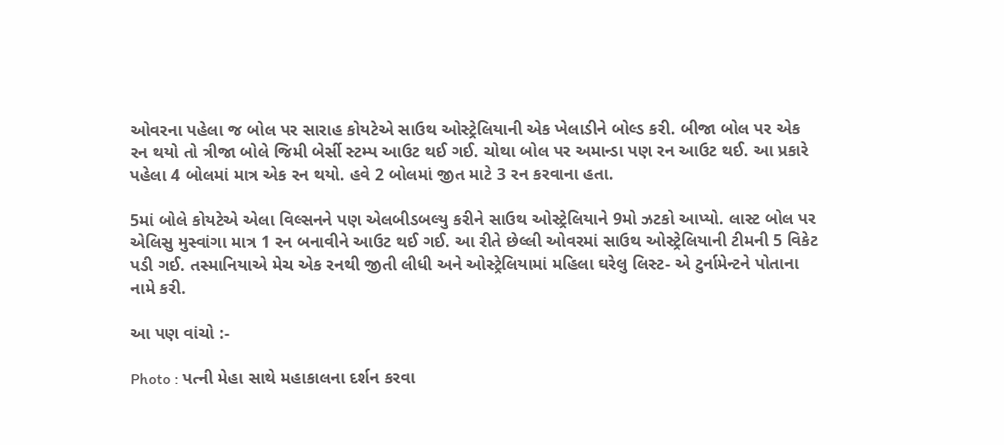ઓવરના પહેલા જ બોલ પર સારાહ કોયટેએ સાઉથ ઓસ્ટ્રેલિયાની એક ખેલાડીને બોલ્ડ કરી. બીજા બોલ પર એક રન થયો તો ત્રીજા બોલે જિમી બેર્સી સ્ટમ્પ આઉટ થઈ ગઈ. ચોથા બોલ પર અમાન્ડા પણ રન આઉટ થઈ. આ પ્રકારે પહેલા 4 બોલમાં માત્ર એક રન થયો. હવે 2 બોલમાં જીત માટે 3 રન કરવાના હતા.

5માં બોલે કોયટેએ એલા વિલ્સનને પણ એલબીડબલ્યુ કરીને સાઉથ ઓસ્ટ્રેલિયાને 9મો ઝટકો આપ્યો. લાસ્ટ બોલ પર એલિસુ મુસ્વાંગા માત્ર 1 રન બનાવીને આઉટ થઈ ગઈ. આ રીતે છેલ્લી ઓવરમાં સાઉથ ઓસ્ટ્રેલિયાની ટીમની 5 વિકેટ પડી ગઈ. તસ્માનિયાએ મેચ એક રનથી જીતી લીધી અને ઓસ્ટ્રેલિયામાં મહિલા ઘરેલુ લિસ્ટ- એ ટુર્નામેન્ટને પોતાના નામે કરી.

આ પણ વાંચો :-

Photo : પત્ની મેહા સાથે મહાકાલના દર્શન કરવા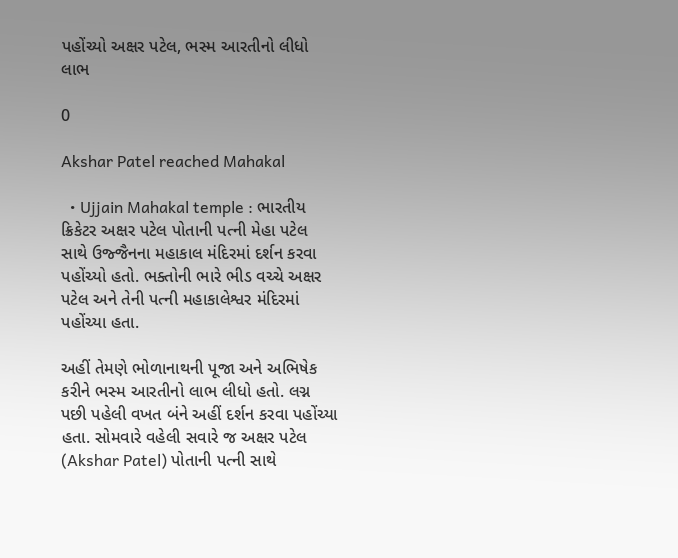પહોંચ્યો અક્ષર પટેલ, ભસ્મ આરતીનો લીધો લાભ

0

Akshar Patel reached Mahakal

  • Ujjain Mahakal temple : ભારતીય ક્રિકેટર અક્ષર પટેલ પોતાની પત્ની મેહા પટેલ સાથે ઉજ્જૈનના મહાકાલ મંદિરમાં દર્શન કરવા પહોંચ્યો હતો. ભક્તોની ભારે ભીડ વચ્ચે અક્ષર પટેલ અને તેની પત્ની મહાકાલેશ્વર મંદિરમાં પહોંચ્યા હતા.

અહીં તેમણે ભોળાનાથની પૂજા અને અભિષેક કરીને ભસ્મ આરતીનો લાભ લીધો હતો. લગ્ન પછી પહેલી વખત બંને અહીં દર્શન કરવા પહોંચ્યા હતા. સોમવારે વહેલી સવારે જ અક્ષર પટેલ (Akshar Patel) પોતાની પત્ની સાથે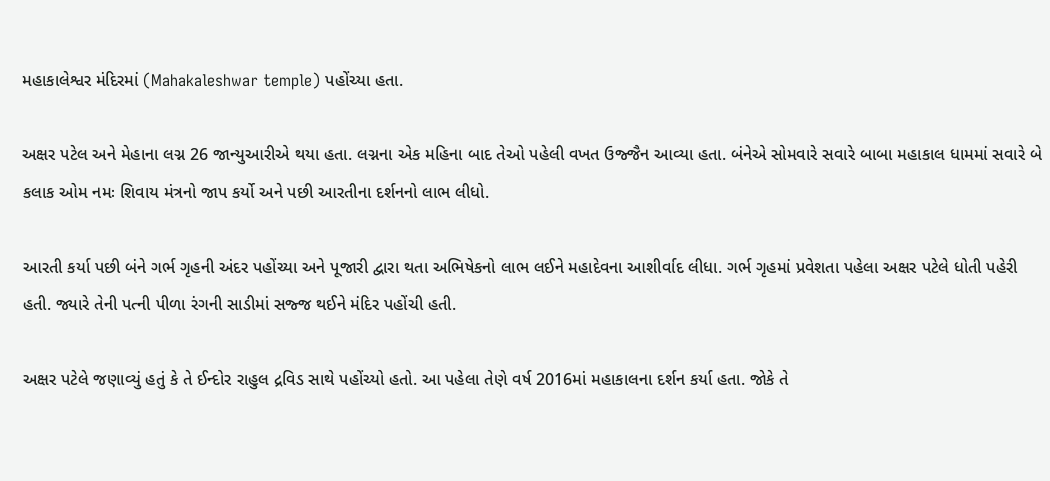મહાકાલેશ્વર મંદિરમાં (Mahakaleshwar temple) પહોંચ્યા હતા.

અક્ષર પટેલ અને મેહાના લગ્ન 26 જાન્યુઆરીએ થયા હતા. લગ્નના એક મહિના બાદ તેઓ પહેલી વખત ઉજ્જૈન આવ્યા હતા. બંનેએ સોમવારે સવારે બાબા મહાકાલ ધામમાં સવારે બે કલાક ઓમ નમઃ શિવાય મંત્રનો જાપ કર્યો અને પછી આરતીના દર્શનનો લાભ લીધો.

આરતી કર્યા પછી બંને ગર્ભ ગૃહની અંદર પહોંચ્યા અને પૂજારી દ્વારા થતા અભિષેકનો લાભ લઈને મહાદેવના આશીર્વાદ લીધા. ગર્ભ ગૃહમાં પ્રવેશતા પહેલા અક્ષર પટેલે ધોતી પહેરી હતી. જ્યારે તેની પત્ની પીળા રંગની સાડીમાં સજ્જ થઈને મંદિર પહોંચી હતી.

અક્ષર પટેલે જણાવ્યું હતું કે તે ઈન્દોર રાહુલ દ્રવિડ સાથે પહોંચ્યો હતો. આ પહેલા તેણે વર્ષ 2016માં મહાકાલના દર્શન કર્યા હતા. જોકે તે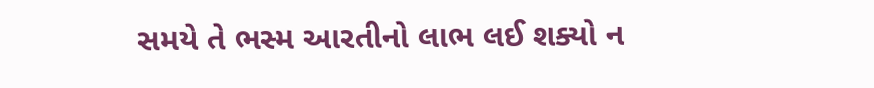સમયે તે ભસ્મ આરતીનો લાભ લઈ શક્યો ન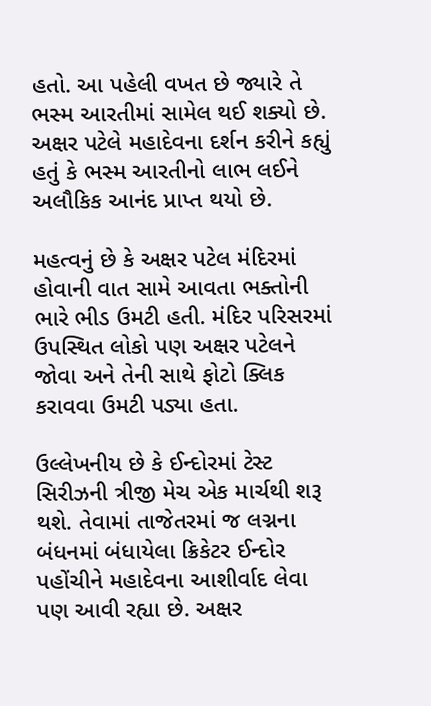હતો. આ પહેલી વખત છે જ્યારે તે ભસ્મ આરતીમાં સામેલ થઈ શક્યો છે. અક્ષર પટેલે મહાદેવના દર્શન કરીને કહ્યું હતું કે ભસ્મ આરતીનો લાભ લઈને અલૌકિક આનંદ પ્રાપ્ત થયો છે.

મહત્વનું છે કે અક્ષર પટેલ મંદિરમાં હોવાની વાત સામે આવતા ભક્તોની ભારે ભીડ ઉમટી હતી. મંદિર પરિસરમાં ઉપસ્થિત લોકો પણ અક્ષર પટેલને જોવા અને તેની સાથે ફોટો ક્લિક કરાવવા ઉમટી પડ્યા હતા.

ઉલ્લેખનીય છે કે ઈન્દોરમાં ટેસ્ટ સિરીઝની ત્રીજી મેચ એક માર્ચથી શરૂ થશે. તેવામાં તાજેતરમાં જ લગ્નના બંધનમાં બંધાયેલા ક્રિકેટર ઈન્દોર પહોંચીને મહાદેવના આશીર્વાદ લેવા પણ આવી રહ્યા છે. અક્ષર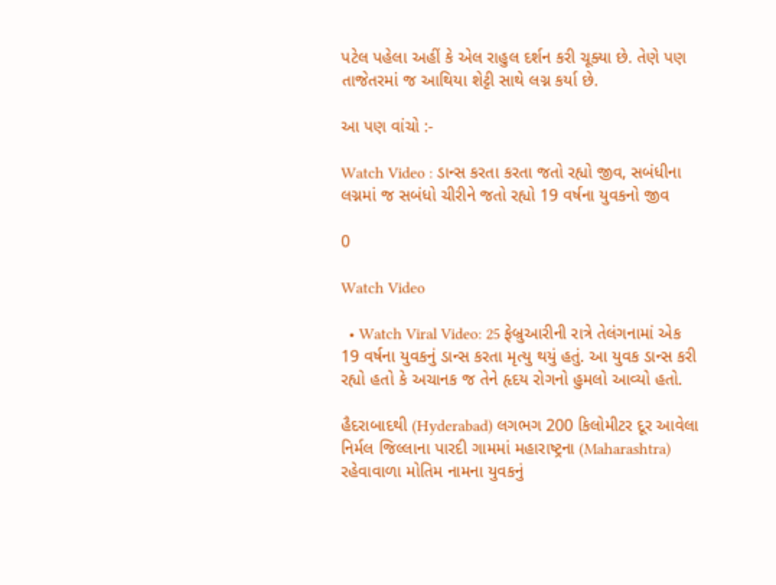પટેલ પહેલા અહીં કે એલ રાહુલ દર્શન કરી ચૂક્યા છે. તેણે પણ તાજેતરમાં જ આથિયા શેટ્ટી સાથે લગ્ન કર્યા છે.

આ પણ વાંચો :-

Watch Video : ડાન્સ કરતા કરતા જતો રહ્યો જીવ, સબંધીના લગ્નમાં જ સબંધો ચીરીને જતો રહ્યો 19 વર્ષના યુવકનો જીવ

0

Watch Video

  • Watch Viral Video: 25 ફેબ્રુઆરીની રાત્રે તેલંગનામાં એક 19 વર્ષના યુવકનું ડાન્સ કરતા મૃત્યુ થયું હતું. આ યુવક ડાન્સ કરી રહ્યો હતો કે અચાનક જ તેને હૃદય રોગનો હુમલો આવ્યો હતો.

હૈદરાબાદથી (Hyderabad) લગભગ 200 કિલોમીટર દૂર આવેલા નિર્મલ જિલ્લાના પારદી ગામમાં મહારાષ્ટ્રના (Maharashtra) રહેવાવાળા મોતિમ નામના યુવકનું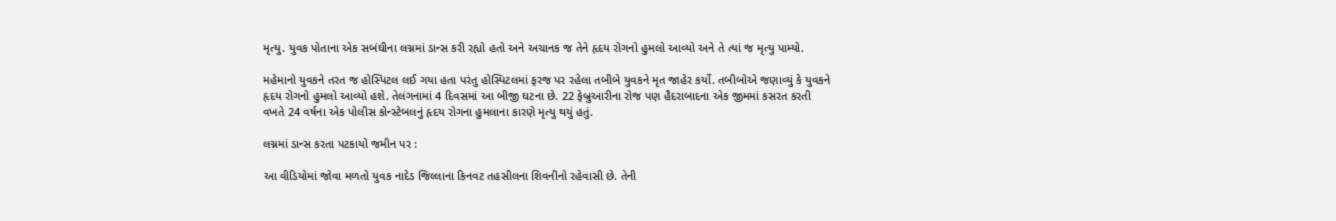મૃત્યુ. યુવક પોતાના એક સબંઘીના લગ્નમાં ડાન્સ કરી રહ્યો હતો અને અચાનક જ તેને હૃદય રોગનો હુમલો આવ્યો અને તે ત્યાં જ મૃત્યુ પામ્યો.

મહેમાનો યુવકને તરત જ હોસ્પિટલ લઈ ગયા હતા પરંતુ હોસ્પિટલમાં ફરજ પર રહેલા તબીબે યુવકને મૃત જાહેર કર્યો. તબીબોએ જણાવ્યું કે યુવકને હૃદય રોગનો હુમલો આવ્યો હશે. તેલંગનામાં 4 દિવસમાં આ બીજી ઘટના છે. 22 ફેબ્રુઆરીના રોજ પણ હૈદરાબાદના એક જીમમાં કસરત કરતી વખતે 24 વર્ષના એક પોલીસ કોન્સ્ટેબલનું હૃદય રોગના હુમલાના કારણે મૃત્યુ થયું હતું.

લગ્નમાં ડાન્સ કરતા પટકાયો જમીન પર :

આ વીડિયોમાં જોવા મળતો યુવક નાદેડ જિલ્લાના કિનવટ તહસીલના શિવનીનો રહેવાસી છે. તેની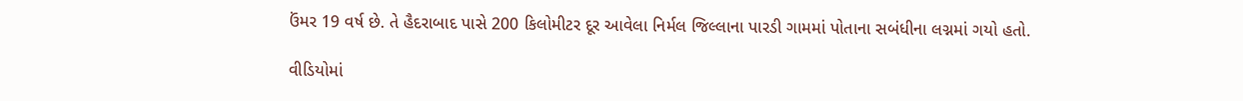ઉંમર 19 વર્ષ છે. તે હૈદરાબાદ પાસે 200 કિલોમીટર દૂર આવેલા નિર્મલ જિલ્લાના પારડી ગામમાં પોતાના સબંધીના લગ્નમાં ગયો હતો.

વીડિયોમાં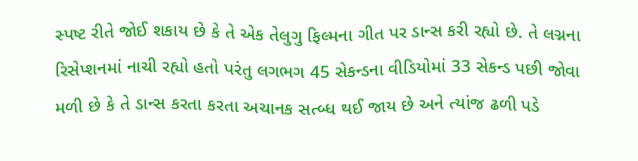સ્પષ્ટ રીતે જોઈ શકાય છે કે તે એક તેલુગુ ફિલ્મના ગીત પર ડાન્સ કરી રહ્યો છે. તે લગ્નના રિસેપ્શનમાં નાચી રહ્યો હતો પરંતુ લગભગ 45 સેકન્ડના વીડિયોમાં 33 સેકન્ડ પછી જોવા મળી છે કે તે ડાન્સ કરતા કરતા અચાનક સત્બ્ધ થઈ જાય છે અને ત્યાંજ ઢળી પડે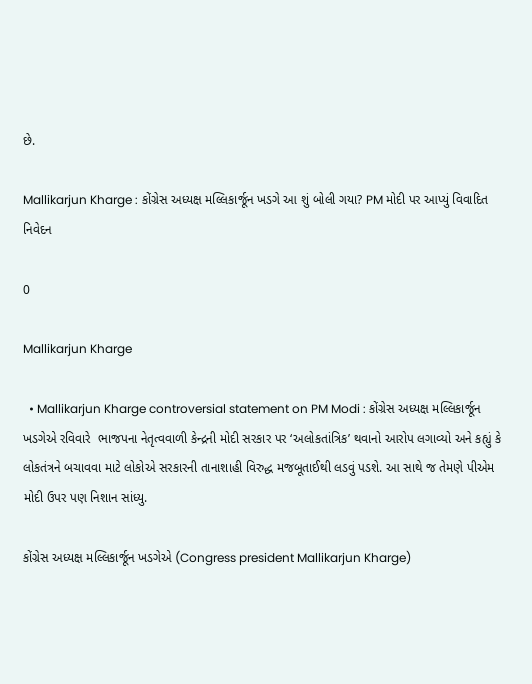છે.

Mallikarjun Kharge : કોંગ્રેસ અધ્યક્ષ મલ્લિકાર્જૂન ખડગે આ શું બોલી ગયા? PM મોદી પર આપ્યું વિવાદિત નિવેદન

0

Mallikarjun Kharge

  • Mallikarjun Kharge controversial statement on PM Modi : કોંગ્રેસ અધ્યક્ષ મલ્લિકાર્જૂન ખડગેએ રવિવારે  ભાજપના નેતૃત્વવાળી કેન્દ્રની મોદી સરકાર પર ‘અલોકતાંત્રિક’ થવાનો આરોપ લગાવ્યો અને કહ્યું કે લોકતંત્રને બચાવવા માટે લોકોએ સરકારની તાનાશાહી વિરુદ્ધ મજબૂતાઈથી લડવું પડશે. આ સાથે જ તેમણે પીએમ મોદી ઉપર પણ નિશાન સાંધ્યુ.

કોંગ્રેસ અધ્યક્ષ મલ્લિકાર્જૂન ખડગેએ (Congress president Mallikarjun Kharge)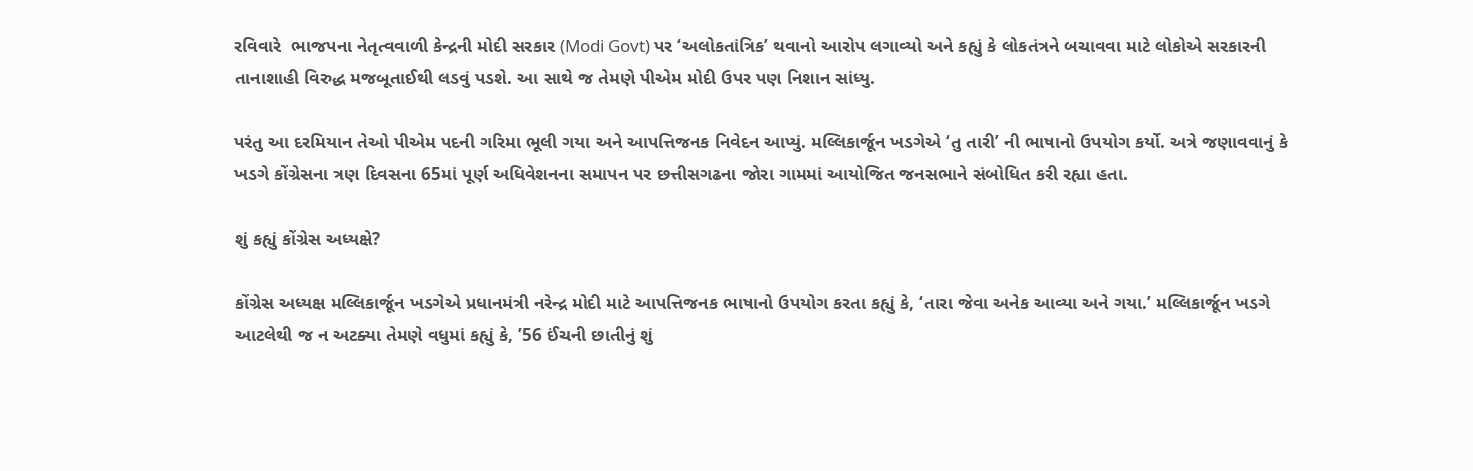રવિવારે  ભાજપના નેતૃત્વવાળી કેન્દ્રની મોદી સરકાર (Modi Govt) પર ‘અલોકતાંત્રિક’ થવાનો આરોપ લગાવ્યો અને કહ્યું કે લોકતંત્રને બચાવવા માટે લોકોએ સરકારની તાનાશાહી વિરુદ્ધ મજબૂતાઈથી લડવું પડશે. આ સાથે જ તેમણે પીએમ મોદી ઉપર પણ નિશાન સાંધ્યુ.

પરંતુ આ દરમિયાન તેઓ પીએમ પદની ગરિમા ભૂલી ગયા અને આપત્તિજનક નિવેદન આપ્યું. મલ્લિકાર્જૂન ખડગેએ ‘તુ તારી’ ની ભાષાનો ઉપયોગ કર્યો. અત્રે જણાવવાનું કે ખડગે કોંગ્રેસના ત્રણ દિવસના 65માં પૂર્ણ અધિવેશનના સમાપન પર છત્તીસગઢના જોરા ગામમાં આયોજિત જનસભાને સંબોધિત કરી રહ્યા હતા.

શું કહ્યું કોંગ્રેસ અધ્યક્ષે?

કોંગ્રેસ અધ્યક્ષ મલ્લિકાર્જૂન ખડગેએ પ્રધાનમંત્રી નરેન્દ્ર મોદી માટે આપત્તિજનક ભાષાનો ઉપયોગ કરતા કહ્યું કે, ‘તારા જેવા અનેક આવ્યા અને ગયા.’ મલ્લિકાર્જૂન ખડગે આટલેથી જ ન અટક્યા તેમણે વધુમાં કહ્યું કે, ’56 ઈંચની છાતીનું શું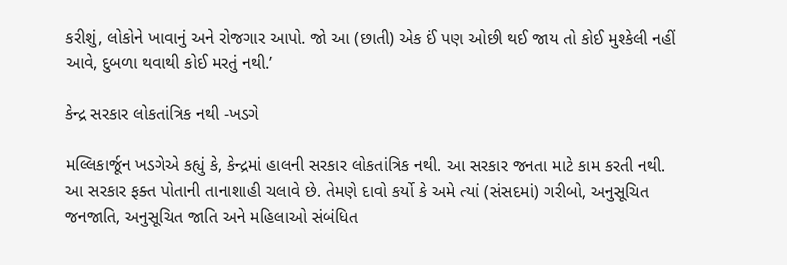કરીશું, લોકોને ખાવાનું અને રોજગાર આપો. જો આ (છાતી) એક ઈં પણ ઓછી થઈ જાય તો કોઈ મુશ્કેલી નહીં આવે, દુબળા થવાથી કોઈ મરતું નથી.’

કેન્દ્ર સરકાર લોકતાંત્રિક નથી -ખડગે

મલ્લિકાર્જૂન ખડગેએ કહ્યું કે, કેન્દ્રમાં હાલની સરકાર લોકતાંત્રિક નથી. આ સરકાર જનતા માટે કામ કરતી નથી. આ સરકાર ફક્ત પોતાની તાનાશાહી ચલાવે છે. તેમણે દાવો કર્યો કે અમે ત્યાં (સંસદમાં) ગરીબો, અનુસૂચિત જનજાતિ, અનુસૂચિત જાતિ અને મહિલાઓ સંબંધિત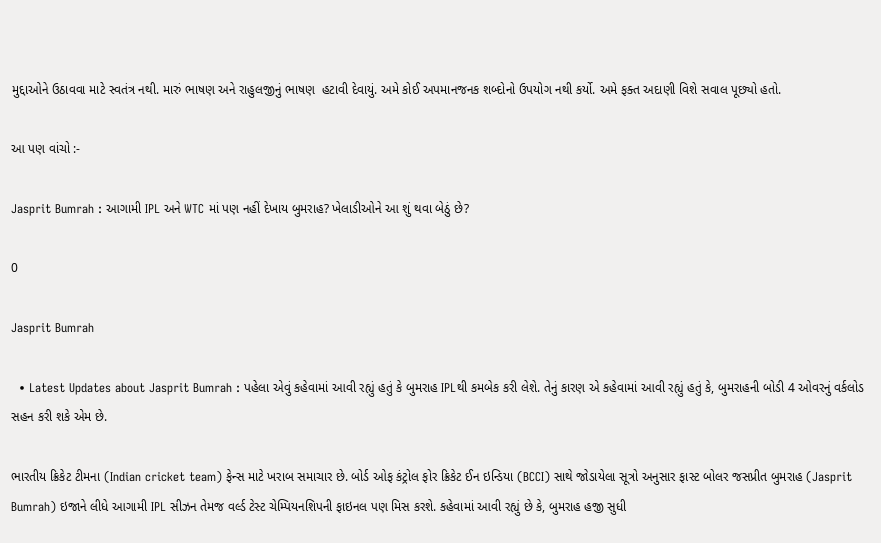મુદ્દાઓને ઉઠાવવા માટે સ્વતંત્ર નથી. મારું ભાષણ અને રાહુલજીનું ભાષણ  હટાવી દેવાયું. અમે કોઈ અપમાનજનક શબ્દોનો ઉપયોગ નથી કર્યો. અમે ફક્ત અદાણી વિશે સવાલ પૂછ્યો હતો.

આ પણ વાંચો :-

Jasprit Bumrah : આગામી IPL અને WTC માં પણ નહીં દેખાય બુમરાહ? ખેલાડીઓને આ શું થવા બેઠું છે?

0

Jasprit Bumrah

  • Latest Updates about Jasprit Bumrah : પહેલા એવું કહેવામાં આવી રહ્યું હતું કે બુમરાહ IPLથી કમબેક કરી લેશે. તેનું કારણ એ કહેવામાં આવી રહ્યું હતું કે, બુમરાહની બોડી 4 ઓવરનું વર્કલોડ સહન કરી શકે એમ છે.

ભારતીય ક્રિકેટ ટીમના (Indian cricket team) ફેન્સ માટે ખરાબ સમાચાર છે. બોર્ડ ઓફ કંટ્રોલ ફોર ક્રિકેટ ઈન ઇન્ડિયા (BCCI) સાથે જોડાયેલા સૂત્રો અનુસાર ફાસ્ટ બોલર જસપ્રીત બુમરાહ (Jasprit Bumrah) ઇજાને લીધે આગામી IPL સીઝન તેમજ વર્લ્ડ ટેસ્ટ ચેમ્પિયનશિપની ફાઇનલ પણ મિસ કરશે. કહેવામાં આવી રહ્યું છે કે, બુમરાહ હજી સુધી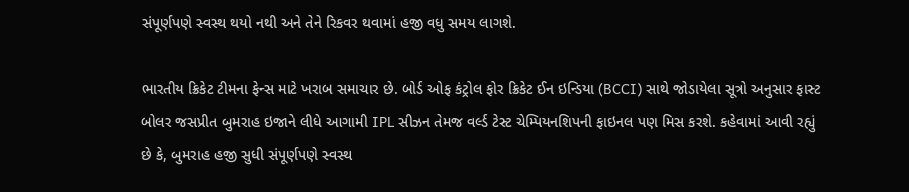સંપૂર્ણપણે સ્વસ્થ થયો નથી અને તેને રિકવર થવામાં હજી વધુ સમય લાગશે.

ભારતીય ક્રિકેટ ટીમના ફેન્સ માટે ખરાબ સમાચાર છે. બોર્ડ ઓફ કંટ્રોલ ફોર ક્રિકેટ ઈન ઇન્ડિયા (BCCI) સાથે જોડાયેલા સૂત્રો અનુસાર ફાસ્ટ બોલર જસપ્રીત બુમરાહ ઇજાને લીધે આગામી IPL સીઝન તેમજ વર્લ્ડ ટેસ્ટ ચેમ્પિયનશિપની ફાઇનલ પણ મિસ કરશે. કહેવામાં આવી રહ્યું છે કે, બુમરાહ હજી સુધી સંપૂર્ણપણે સ્વસ્થ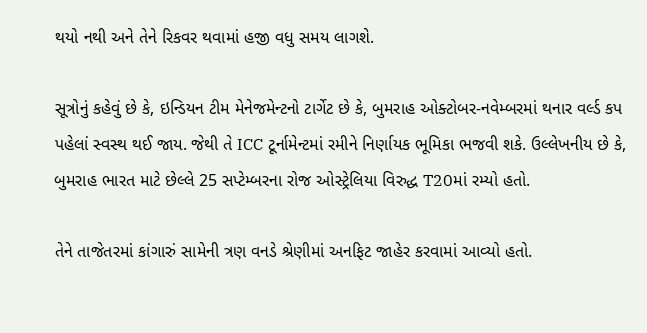થયો નથી અને તેને રિકવર થવામાં હજી વધુ સમય લાગશે.

સૂત્રોનું કહેવું છે કે, ઇન્ડિયન ટીમ મેનેજમેન્ટનો ટાર્ગેટ છે કે, બુમરાહ ઓક્ટોબર-નવેમ્બરમાં થનાર વર્લ્ડ કપ પહેલાં સ્વસ્થ થઈ જાય. જેથી તે ICC ટૂર્નામેન્ટમાં રમીને નિર્ણાયક ભૂમિકા ભજવી શકે. ઉલ્લેખનીય છે કે, બુમરાહ ભારત માટે છેલ્લે 25 સપ્ટેમ્બરના રોજ ઓસ્ટ્રેલિયા વિરુદ્ધ T20માં રમ્યો હતો.

તેને તાજેતરમાં કાંગારું સામેની ત્રણ વનડે શ્રેણીમાં અનફિટ જાહેર કરવામાં આવ્યો હતો.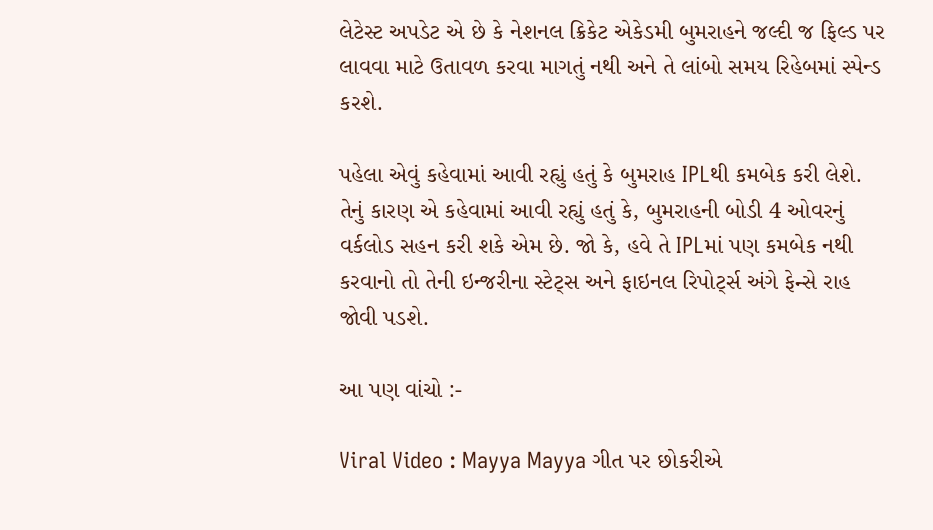લેટેસ્ટ અપડેટ એ છે કે નેશનલ ક્રિકેટ એકેડમી બુમરાહને જલ્દી જ ફિલ્ડ પર લાવવા માટે ઉતાવળ કરવા માગતું નથી અને તે લાંબો સમય રિહેબમાં સ્પેન્ડ કરશે.

પહેલા એવું કહેવામાં આવી રહ્યું હતું કે બુમરાહ IPLથી કમબેક કરી લેશે. તેનું કારણ એ કહેવામાં આવી રહ્યું હતું કે, બુમરાહની બોડી 4 ઓવરનું વર્કલોડ સહન કરી શકે એમ છે. જો કે, હવે તે IPLમાં પણ કમબેક નથી કરવાનો તો તેની ઇન્જરીના સ્ટેટ્સ અને ફાઇનલ રિપોર્ટ્સ અંગે ફેન્સે રાહ જોવી પડશે.

આ પણ વાંચો :-

Viral Video : Mayya Mayya ગીત પર છોકરીએ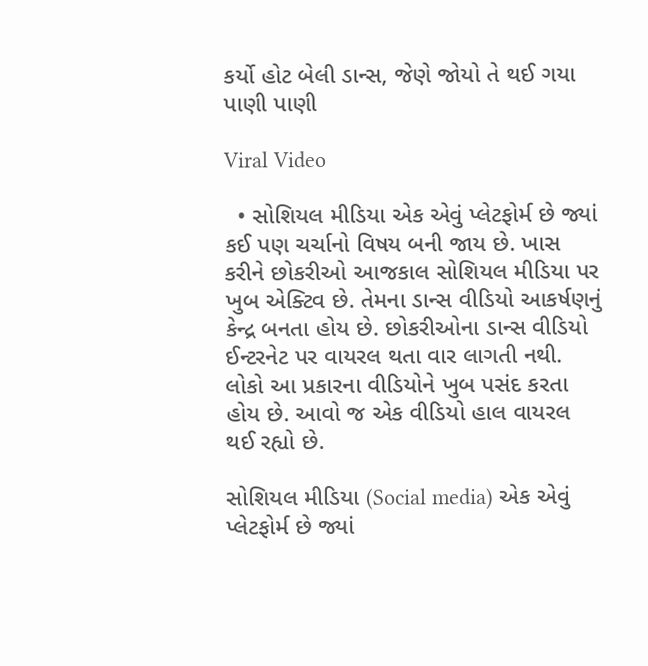કર્યો હોટ બેલી ડાન્સ, જેણે જોયો તે થઈ ગયા પાણી પાણી

Viral Video

  • સોશિયલ મીડિયા એક એવું પ્લેટફોર્મ છે જ્યાં કઈ પણ ચર્ચાનો વિષય બની જાય છે. ખાસ કરીને છોકરીઓ આજકાલ સોશિયલ મીડિયા પર ખુબ એક્ટિવ છે. તેમના ડાન્સ વીડિયો આકર્ષણનું કેન્દ્ર બનતા હોય છે. છોકરીઓના ડાન્સ વીડિયો ઈન્ટરનેટ પર વાયરલ થતા વાર લાગતી નથી. લોકો આ પ્રકારના વીડિયોને ખુબ પસંદ કરતા હોય છે. આવો જ એક વીડિયો હાલ વાયરલ થઈ રહ્યો છે.

સોશિયલ મીડિયા (Social media) એક એવું પ્લેટફોર્મ છે જ્યાં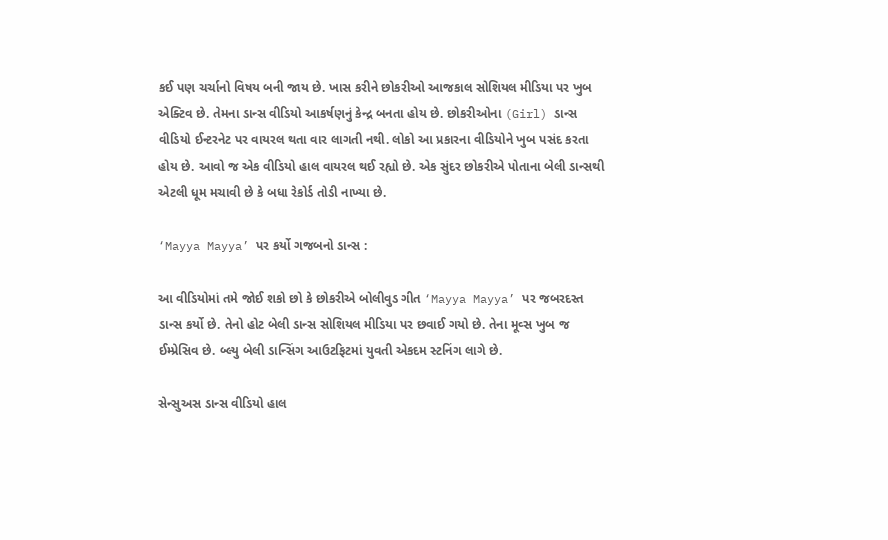કઈ પણ ચર્ચાનો વિષય બની જાય છે. ખાસ કરીને છોકરીઓ આજકાલ સોશિયલ મીડિયા પર ખુબ એક્ટિવ છે. તેમના ડાન્સ વીડિયો આકર્ષણનું કેન્દ્ર બનતા હોય છે. છોકરીઓના (Girl) ડાન્સ વીડિયો ઈન્ટરનેટ પર વાયરલ થતા વાર લાગતી નથી. લોકો આ પ્રકારના વીડિયોને ખુબ પસંદ કરતા હોય છે. આવો જ એક વીડિયો હાલ વાયરલ થઈ રહ્યો છે. એક સુંદર છોકરીએ પોતાના બેલી ડાન્સથી એટલી ધૂમ મચાવી છે કે બધા રેકોર્ડ તોડી નાખ્યા છે.

‘Mayya Mayya’ પર કર્યો ગજબનો ડાન્સ :

આ વીડિયોમાં તમે જોઈ શકો છો કે છોકરીએ બોલીવુડ ગીત ‘Mayya Mayya’ પર જબરદસ્ત ડાન્સ કર્યો છે. તેનો હોટ બેલી ડાન્સ સોશિયલ મીડિયા પર છવાઈ ગયો છે. તેના મૂવ્સ ખુબ જ ઈમ્પ્રેસિવ છે. બ્લ્યુ બેલી ડાન્સિંગ આઉટફિટમાં યુવતી એકદમ સ્ટનિંગ લાગે છે.

સેન્સુઅસ ડાન્સ વીડિયો હાલ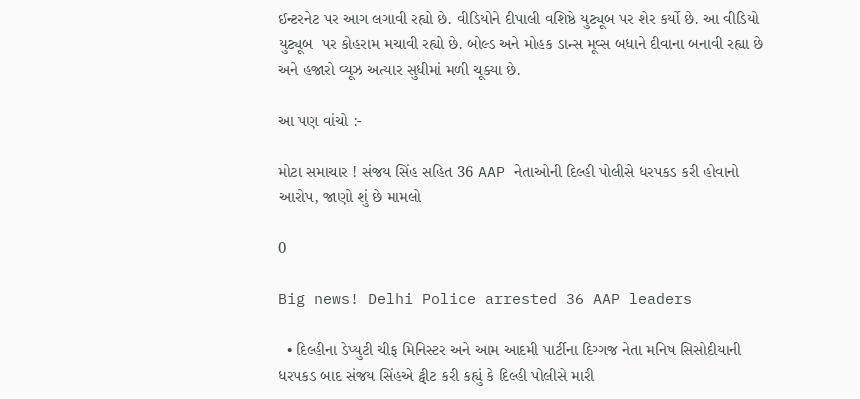ઈન્ટરનેટ પર આગ લગાવી રહ્યો છે. વીડિયોને દીપાલી વશિષ્ઠે યુટ્યૂબ પર શેર કર્યો છે. આ વીડિયો યુટ્યૂબ  પર કોહરામ મચાવી રહ્યો છે. બોલ્ડ અને મોહક ડાન્સ મૂવ્સ બધાને દીવાના બનાવી રહ્યા છે અને હજારો વ્યૂઝ અત્યાર સુધીમાં મળી ચૂક્યા છે.

આ પણ વાંચો :-

મોટા સમાચાર ! સંજય સિંહ સહિત 36 AAP નેતાઓની દિલ્હી પોલીસે ધરપકડ કરી હોવાનો આરોપ, જાણો શું છે મામલો

0

Big news! Delhi Police arrested 36 AAP leaders

  • દિલ્હીના ડેપ્યુટી ચીફ મિનિસ્ટર અને આમ આદમી પાર્ટીના દિગ્ગજ નેતા મનિષ સિસોદીયાની ધરપકડ બાદ સંજય સિંહએ ટ્વીટ કરી કહ્યું કે દિલ્હી પોલીસે મારી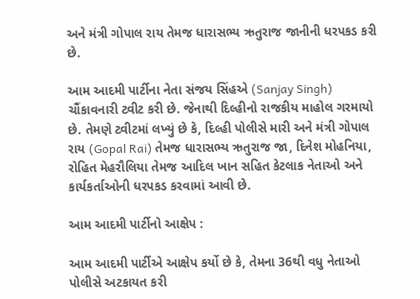અને મંત્રી ગોપાલ રાય તેમજ ધારાસભ્ય ઋતુરાજ જાનીની ધરપકડ કરી છે.

આમ આદમી પાર્ટીના નેતા સંજય સિંહએ (Sanjay Singh) ચૌંકાવનારી ટ્વીટ કરી છે. જેનાથી દિલ્હીનો રાજકીય માહોલ ગરમાયો છે. તેમણે ટ્વીટમાં લખ્યું છે કે, દિલ્હી પોલીસે મારી અને મંત્રી ગોપાલ રાય (Gopal Rai) તેમજ ધારાસભ્ય ઋતુરાજ જા, દિનેશ મોહનિયા, રોહિત મેહરૌલિયા તેમજ આદિલ ખાન સહિત કેટલાક નેતાઓ અને કાર્યકર્તાઓની ધરપકડ કરવામાં આવી છે.

આમ આદમી પાર્ટીનો આક્ષેપ :

આમ આદમી પાર્ટીએ આક્ષેપ કર્યો છે કે, તેમના 36થી વધુ નેતાઓ પોલીસે અટકાયત કરી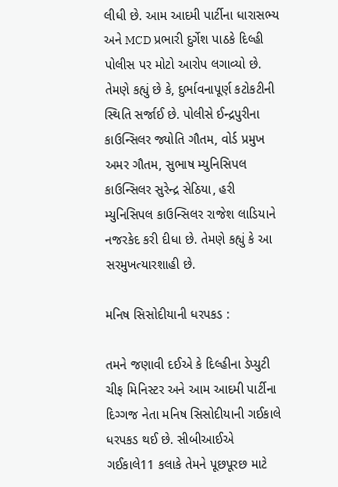લીધી છે. આમ આદમી પાર્ટીના ધારાસભ્ય અને MCD પ્રભારી દુર્ગેશ પાઠકે દિલ્હી પોલીસ પર મોટો આરોપ લગાવ્યો છે. તેમણે કહ્યું છે કે, દુર્ભાવનાપૂર્ણ કટોકટીની સ્થિતિ સર્જાઈ છે. પોલીસે ઈન્દ્રપુરીના કાઉન્સિલર જ્યોતિ ગૌતમ, વોર્ડ પ્રમુખ અમર ગૌતમ, સુભાષ મ્યુનિસિપલ કાઉન્સિલર સુરેન્દ્ર સેઠિયા, હરી મ્યુનિસિપલ કાઉન્સિલર રાજેશ લાડિયાને નજરકેદ કરી દીધા છે. તેમણે કહ્યું કે આ સરમુખત્યારશાહી છે.

મનિષ સિસોદીયાની ધરપકડ :

તમને જણાવી દઈએ કે દિલ્હીના ડેપ્યુટી ચીફ મિનિસ્ટર અને આમ આદમી પાર્ટીના દિગ્ગજ નેતા મનિષ સિસોદીયાની ગઈકાલે ધરપકડ થઈ છે. સીબીઆઈએ ગઈકાલે11 કલાકે તેમને પૂછપૂરછ માટે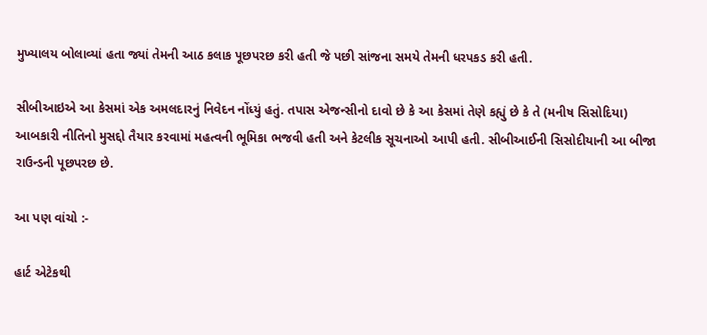મુખ્યાલય બોલાવ્યાં હતા જ્યાં તેમની આઠ કલાક પૂછપરછ કરી હતી જે પછી સાંજના સમયે તેમની ધરપકડ કરી હતી.

સીબીઆઇએ આ કેસમાં એક અમલદારનું નિવેદન નોંધ્યું હતું. તપાસ એજન્સીનો દાવો છે કે આ કેસમાં તેણે કહ્યું છે કે તે (મનીષ સિસોદિયા) આબકારી નીતિનો મુસદ્દો તૈયાર કરવામાં મહત્વની ભૂમિકા ભજવી હતી અને કેટલીક સૂચનાઓ આપી હતી. સીબીઆઈની સિસોદીયાની આ બીજા રાઉન્ડની પૂછપરછ છે.

આ પણ વાંચો :-

હાર્ટ એટેકથી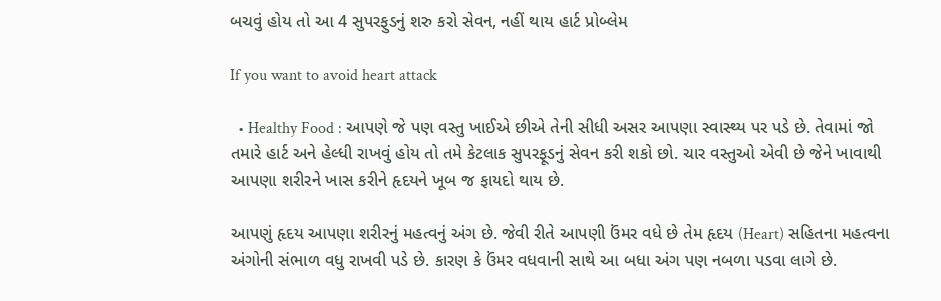બચવું હોય તો આ 4 સુપરફુડનું શરુ કરો સેવન, નહીં થાય હાર્ટ પ્રોબ્લેમ

If you want to avoid heart attack

  • Healthy Food : આપણે જે પણ વસ્તુ ખાઈએ છીએ તેની સીધી અસર આપણા સ્વાસ્થ્ય પર પડે છે. તેવામાં જો તમારે હાર્ટ અને હેલ્ધી રાખવું હોય તો તમે કેટલાક સુપરફૂડનું સેવન કરી શકો છો. ચાર વસ્તુઓ એવી છે જેને ખાવાથી આપણા શરીરને ખાસ કરીને હૃદયને ખૂબ જ ફાયદો થાય છે.

આપણું હૃદય આપણા શરીરનું મહત્વનું અંગ છે. જેવી રીતે આપણી ઉંમર વધે છે તેમ હૃદય (Heart) સહિતના મહત્વના અંગોની સંભાળ વધુ રાખવી પડે છે. કારણ કે ઉંમર વધવાની સાથે આ બધા અંગ પણ નબળા પડવા લાગે છે.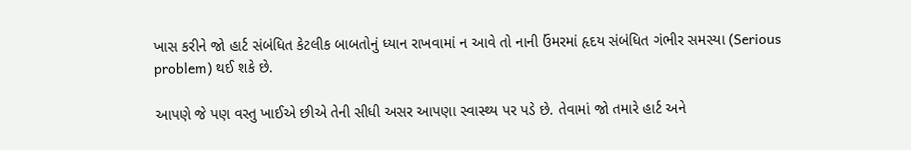ખાસ કરીને જો હાર્ટ સંબંધિત કેટલીક બાબતોનું ધ્યાન રાખવામાં ન આવે તો નાની ઉંમરમાં હૃદય સંબંધિત ગંભીર સમસ્યા (Serious problem) થઈ શકે છે.

આપણે જે પણ વસ્તુ ખાઈએ છીએ તેની સીધી અસર આપણા સ્વાસ્થ્ય પર પડે છે. તેવામાં જો તમારે હાર્ટ અને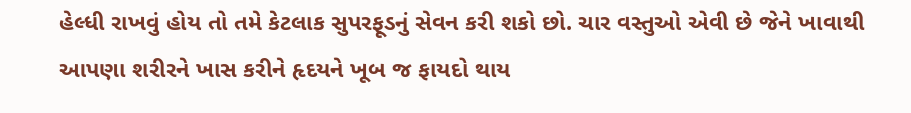હેલ્ધી રાખવું હોય તો તમે કેટલાક સુપરફૂડનું સેવન કરી શકો છો. ચાર વસ્તુઓ એવી છે જેને ખાવાથી આપણા શરીરને ખાસ કરીને હૃદયને ખૂબ જ ફાયદો થાય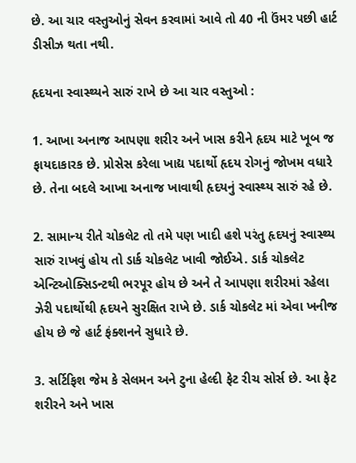છે. આ ચાર વસ્તુઓનું સેવન કરવામાં આવે તો 40 ની ઉંમર પછી હાર્ટ ડીસીઝ થતા નથી.

હૃદયના સ્વાસ્થ્યને સારું રાખે છે આ ચાર વસ્તુઓ :

1. આખા અનાજ આપણા શરીર અને ખાસ કરીને હૃદય માટે ખૂબ જ ફાયદાકારક છે. પ્રોસેસ કરેલા ખાદ્ય પદાર્થો હૃદય રોગનું જોખમ વધારે છે. તેના બદલે આખા અનાજ ખાવાથી હૃદયનું સ્વાસ્થ્ય સારું રહે છે.

2. સામાન્ય રીતે ચોકલેટ તો તમે પણ ખાદી હશે પરંતુ હૃદયનું સ્વાસ્થ્ય સારું રાખવું હોય તો ડાર્ક ચોકલેટ ખાવી જોઈએ. ડાર્ક ચોકલેટ એન્ટિઓક્સિડન્ટથી ભરપૂર હોય છે અને તે આપણા શરીરમાં રહેલા ઝેરી પદાર્થોથી હૃદયને સુરક્ષિત રાખે છે. ડાર્ક ચોકલેટ માં એવા ખનીજ હોય છે જે હાર્ટ ફંક્શનને સુધારે છે.

3. સર્ટિફિશ જેમ કે સેલમન અને ટુના હેલ્દી ફેટ રીચ સોર્સ છે. આ ફેટ શરીરને અને ખાસ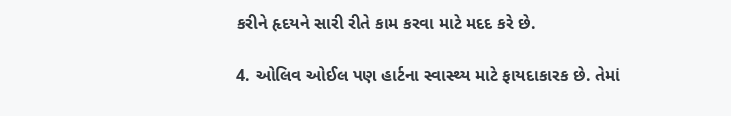કરીને હૃદયને સારી રીતે કામ કરવા માટે મદદ કરે છે.

4. ઓલિવ ઓઈલ પણ હાર્ટના સ્વાસ્થ્ય માટે ફાયદાકારક છે. તેમાં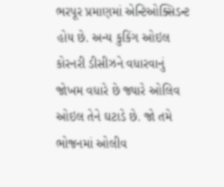ભરપૂર પ્રમાણમાં એન્ટિઓક્સિડન્ટ હોય છે. અન્ય કુકિંગ ઓઇલ કોરનરી ડીસીઝને વધારવાનું જોખમ વધારે છે જ્યારે ઓલિવ ઓઇલ તેને ઘટાડે છે. જો તમે ભોજનમાં ઓલીવ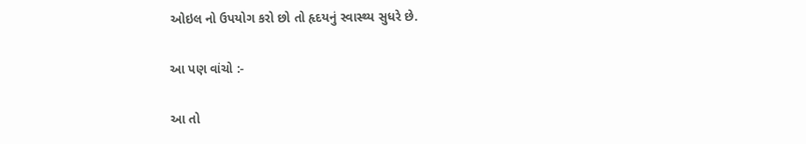ઓઇલ નો ઉપયોગ કરો છો તો હૃદયનું સ્વાસ્થ્ય સુધરે છે.

આ પણ વાંચો :-

આ તો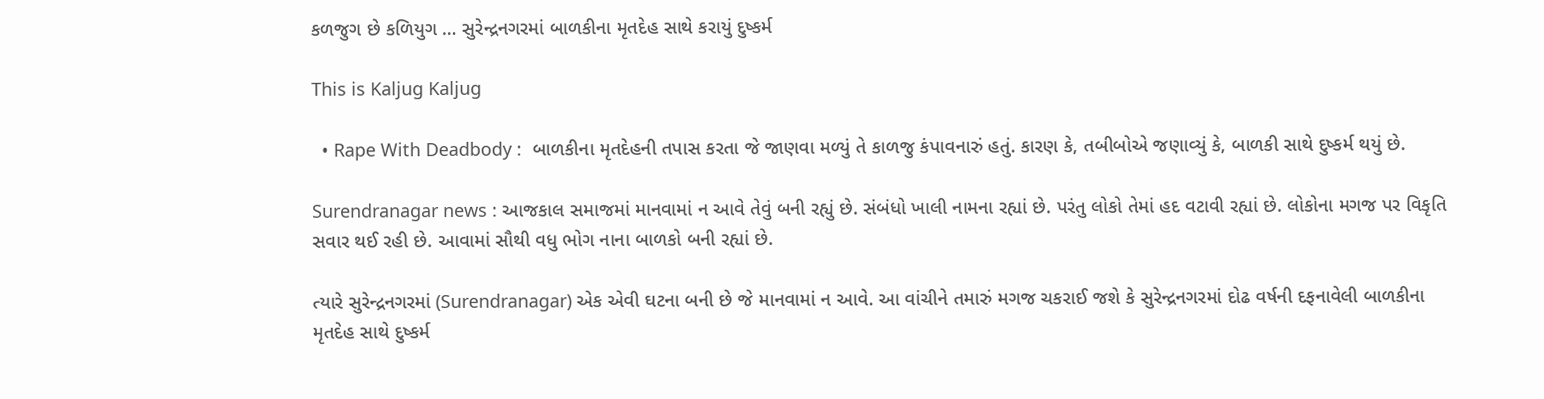કળજુગ છે કળિયુગ … સુરેન્દ્રનગરમાં બાળકીના મૃતદેહ સાથે કરાયું દુષ્કર્મ

This is Kaljug Kaljug

  • Rape With Deadbody :  બાળકીના મૃતદેહની તપાસ કરતા જે જાણવા મળ્યું તે કાળજુ કંપાવનારું હતું. કારણ કે, તબીબોએ જણાવ્યું કે, બાળકી સાથે દુષ્કર્મ થયું છે.

Surendranagar news : આજકાલ સમાજમાં માનવામાં ન આવે તેવું બની રહ્યું છે. સંબંધો ખાલી નામના રહ્યાં છે. પરંતુ લોકો તેમાં હદ વટાવી રહ્યાં છે. લોકોના મગજ પર વિકૃતિ સવાર થઈ રહી છે. આવામાં સૌથી વધુ ભોગ નાના બાળકો બની રહ્યાં છે.

ત્યારે સુરેન્દ્રનગરમાં (Surendranagar) એક એવી ઘટના બની છે જે માનવામાં ન આવે. આ વાંચીને તમારું મગજ ચકરાઈ જશે કે સુરેન્દ્રનગરમાં દોઢ વર્ષની દફનાવેલી બાળકીના મૃતદેહ સાથે દુષ્કર્મ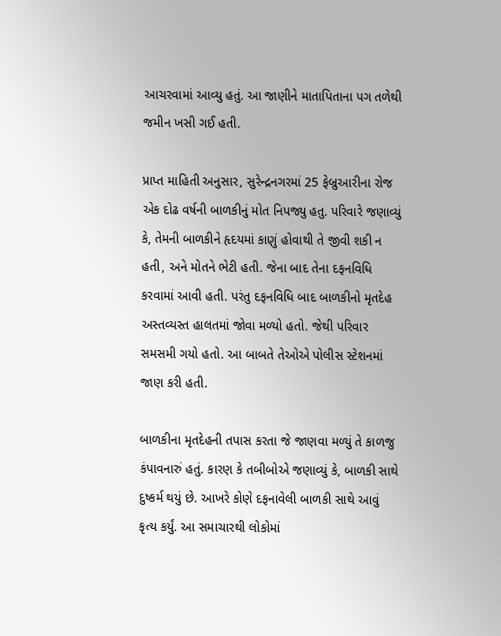આચરવામાં આવ્યુ હતું. આ જાણીને માતાપિતાના પગ તળેથી જમીન ખસી ગઈ હતી.

પ્રાપ્ત માહિતી અનુસાર, સુરેન્દ્રનગરમાં 25 ફેબ્રુઆરીના રોજ એક દોઢ વર્ષની બાળકીનું મોત નિપજ્યુ હતુ. પરિવારે જણાવ્યું કે, તેમની બાળકીને હૃદયમાં કાણું હોવાથી તે જીવી શકી ન હતી, અને મોતને ભેટી હતી. જેના બાદ તેના દફનવિધિ કરવામાં આવી હતી. પરંતુ દફનવિધિ બાદ બાળકીનો મૃતદેહ અસ્તવ્યસ્ત હાલતમાં જોવા મળ્યો હતો. જેથી પરિવાર સમસમી ગયો હતો. આ બાબતે તેઓએ પોલીસ સ્ટેશનમાં જાણ કરી હતી.

બાળકીના મૃતદેહની તપાસ કરતા જે જાણવા મળ્યું તે કાળજુ કંપાવનારું હતું. કારણ કે તબીબોએ જણાવ્યું કે, બાળકી સાથે દુષ્કર્મ થયું છે. આખરે કોણે દફનાવેલી બાળકી સાથે આવું કૃત્ય કર્યું. આ સમાચારથી લોકોમાં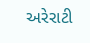અરેરાટી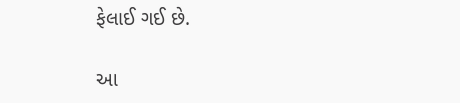ફેલાઈ ગઈ છે.

આ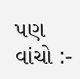પણ વાંચો :-